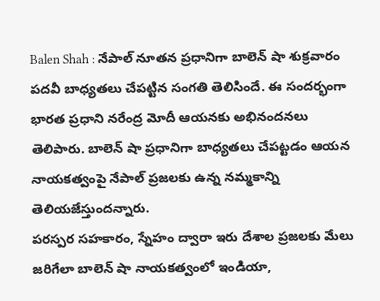Balen Shah : నేపాల్ నూతన ప్రధానిగా బాలెన్ షా శుక్రవారం పదవీ బాధ్యతలు చేపట్టిన సంగతి తెలిసిందే. ఈ సందర్భంగా భారత ప్రధాని నరేంద్ర మోదీ ఆయనకు అభినందనలు తెలిపారు. బాలెన్ షా ప్రధానిగా బాధ్యతలు చేపట్టడం ఆయన నాయకత్వంపై నేపాల్ ప్రజలకు ఉన్న నమ్మకాన్ని తెలియజేస్తుందన్నారు.
పరస్పర సహకారం, స్నేహం ద్వారా ఇరు దేశాల ప్రజలకు మేలు జరిగేలా బాలెన్ షా నాయకత్వంలో ఇండియా,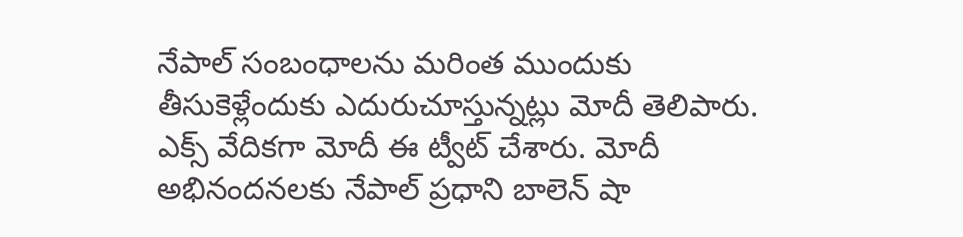నేపాల్ సంబంధాలను మరింత ముందుకు తీసుకెళ్లేందుకు ఎదురుచూస్తున్నట్లు మోదీ తెలిపారు. ఎక్స్ వేదికగా మోదీ ఈ ట్వీట్ చేశారు. మోదీ అభినందనలకు నేపాల్ ప్రధాని బాలెన్ షా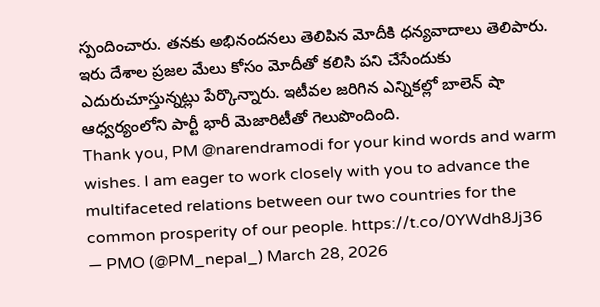స్పందించారు. తనకు అభినందనలు తెలిపిన మోదీకి ధన్యవాదాలు తెలిపారు. ఇరు దేశాల ప్రజల మేలు కోసం మోదీతో కలిసి పని చేసేందుకు ఎదురుచూస్తున్నట్లు పేర్కొన్నారు. ఇటీవల జరిగిన ఎన్నికల్లో బాలెన్ షా ఆధ్వర్యంలోని పార్టీ భారీ మెజారిటీతో గెలుపొందింది.
Thank you, PM @narendramodi for your kind words and warm wishes. I am eager to work closely with you to advance the multifaceted relations between our two countries for the common prosperity of our people. https://t.co/0YWdh8Jj36
— PMO (@PM_nepal_) March 28, 2026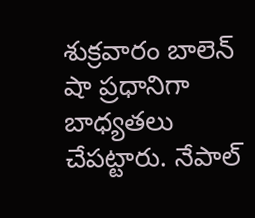శుక్రవారం బాలెన్ షా ప్రధానిగా బాధ్యతలు చేపట్టారు. నేపాల్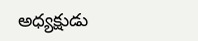అధ్యక్షుడు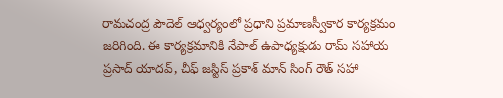రామచంద్ర పౌదెల్ ఆధ్వర్యంలో ప్రధాని ప్రమాణస్వీకార కార్యక్రమం జరిగింది. ఈ కార్యక్రమానికి నేపాల్ ఉపాధ్యక్షుడు రామ్ సహాయ ప్రసాద్ యాదవ్, చీఫ్ జస్టిస్ ప్రకాశ్ మాన్ సింగ్ రౌత్ సహా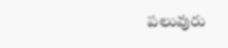పలువురు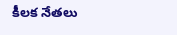కీలక నేతలు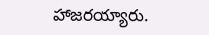హాజరయ్యారు.